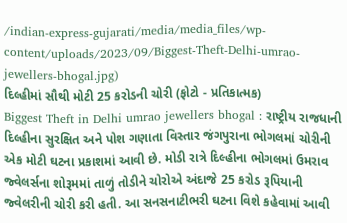/indian-express-gujarati/media/media_files/wp-content/uploads/2023/09/Biggest-Theft-Delhi-umrao-jewellers-bhogal.jpg)
દિલ્હીમાં સૌથી મોટી 25 કરોડની ચોરી (ફોટો - પ્રતિકાત્મક)
Biggest Theft in Delhi umrao jewellers bhogal : રાષ્ટ્રીય રાજધાની દિલ્હીના સુરક્ષિત અને પોશ ગણાતા વિસ્તાર જંગપુરાના ભોગલમાં ચોરીની એક મોટી ઘટના પ્રકાશમાં આવી છે. મોડી રાત્રે દિલ્હીના ભોગલમાં ઉમરાવ જ્વેલર્સના શોરૂમમાં તાળું તોડીને ચોરોએ અંદાજે 25 કરોડ રૂપિયાની જ્વેલરીની ચોરી કરી હતી. આ સનસનાટીભરી ઘટના વિશે કહેવામાં આવી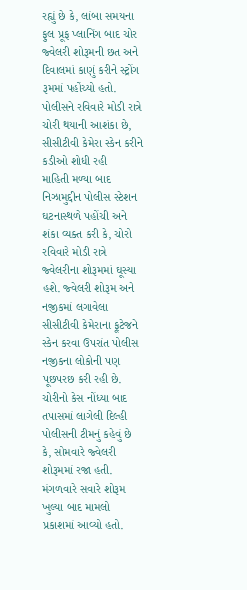રહ્યું છે કે, લાંબા સમયના ફુલ પ્રૂફ પ્લાનિંગ બાદ ચોર જ્વેલરી શોરૂમની છત અને દિવાલમાં કાણું કરીને સ્ટ્રોંગ રૂમમાં પહોંચ્યો હતો.
પોલીસને રવિવારે મોડી રાત્રે ચોરી થયાની આશંકા છે, સીસીટીવી કેમેરા સ્કેન કરીને કડીઓ શોધી રહી
માહિતી મળ્યા બાદ નિઝામુદ્દીન પોલીસ સ્ટેશન ઘટનાસ્થળે પહોંચી અને શંકા વ્યક્ત કરી કે, ચોરો રવિવારે મોડી રાત્રે જ્વેલરીના શોરૂમમાં ઘૂસ્યા હશે. જ્વેલરી શોરૂમ અને નજીકમાં લગાવેલા સીસીટીવી કેમેરાના ફૂટેજને સ્કેન કરવા ઉપરાંત પોલીસ નજીકના લોકોની પણ પૂછપરછ કરી રહી છે. ચોરીનો કેસ નોંધ્યા બાદ તપાસમાં લાગેલી દિલ્હી પોલીસની ટીમનું કહેવું છે કે, સોમવારે જ્વેલરી શોરૂમમાં રજા હતી. મંગળવારે સવારે શોરૂમ ખુલ્યા બાદ મામલો પ્રકાશમાં આવ્યો હતો.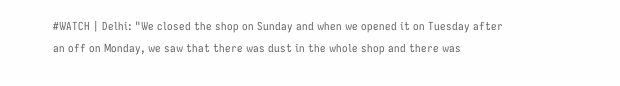#WATCH | Delhi: "We closed the shop on Sunday and when we opened it on Tuesday after an off on Monday, we saw that there was dust in the whole shop and there was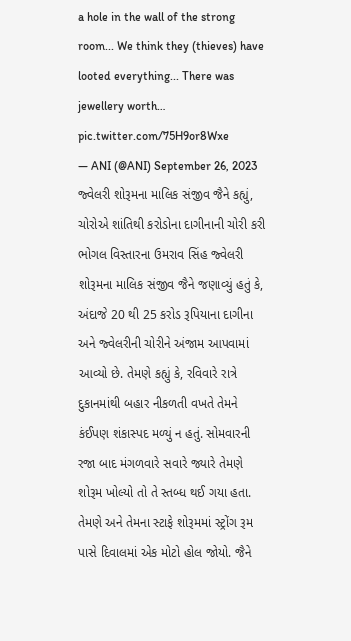a hole in the wall of the strong room... We think they (thieves) have looted everything... There was jewellery worth… pic.twitter.com/75H9or8Wxe
— ANI (@ANI) September 26, 2023
જ્વેલરી શોરૂમના માલિક સંજીવ જૈને કહ્યું, ચોરોએ શાંતિથી કરોડોના દાગીનાની ચોરી કરી
ભોગલ વિસ્તારના ઉમરાવ સિંહ જ્વેલરી શોરૂમના માલિક સંજીવ જૈને જણાવ્યું હતું કે, અંદાજે 20 થી 25 કરોડ રૂપિયાના દાગીના અને જ્વેલરીની ચોરીને અંજામ આપવામાં આવ્યો છે. તેમણે કહ્યું કે, રવિવારે રાત્રે દુકાનમાંથી બહાર નીકળતી વખતે તેમને કંઈપણ શંકાસ્પદ મળ્યું ન હતું. સોમવારની રજા બાદ મંગળવારે સવારે જ્યારે તેમણે શોરૂમ ખોલ્યો તો તે સ્તબ્ધ થઈ ગયા હતા. તેમણે અને તેમના સ્ટાફે શોરૂમમાં સ્ટ્રોંગ રૂમ પાસે દિવાલમાં એક મોટો હોલ જોયો. જૈને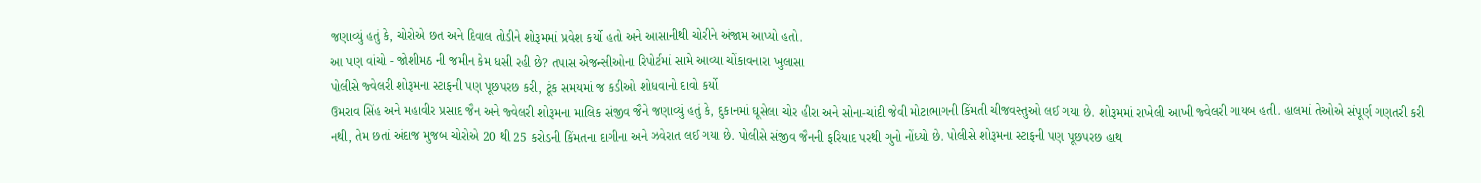જણાવ્યું હતું કે, ચોરોએ છત અને દિવાલ તોડીને શોરૂમમાં પ્રવેશ કર્યો હતો અને આસાનીથી ચોરીને અંજામ આપ્યો હતો.
આ પણ વાંચો - જોશીમઠ ની જમીન કેમ ધસી રહી છે? તપાસ એજન્સીઓના રિપોર્ટમાં સામે આવ્યા ચોંકાવનારા ખુલાસા
પોલીસે જ્વેલરી શોરૂમના સ્ટાફની પણ પૂછપરછ કરી, ટૂંક સમયમાં જ કડીઓ શોધવાનો દાવો કર્યો
ઉમરાવ સિંહ અને મહાવીર પ્રસાદ જૈન અને જ્વેલરી શોરૂમના માલિક સંજીવ જૈને જણાવ્યું હતું કે, દુકાનમાં ઘૂસેલા ચોર હીરા અને સોના-ચાંદી જેવી મોટાભાગની કિંમતી ચીજવસ્તુઓ લઈ ગયા છે. શોરૂમમાં રાખેલી આખી જ્વેલરી ગાયબ હતી. હાલમાં તેઓએ સંપૂર્ણ ગણતરી કરી નથી, તેમ છતાં અંદાજ મુજબ ચોરોએ 20 થી 25 કરોડની કિંમતના દાગીના અને ઝવેરાત લઈ ગયા છે. પોલીસે સંજીવ જૈનની ફરિયાદ પરથી ગુનો નોંધ્યો છે. પોલીસે શોરૂમના સ્ટાફની પણ પૂછપરછ હાથ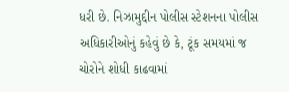ધરી છે. નિઝામુદ્દીન પોલીસ સ્ટેશનના પોલીસ અધિકારીઓનું કહેવું છે કે, ટૂંક સમયમાં જ ચોરોને શોધી કાઢવામાં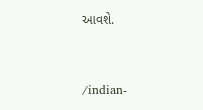આવશે.


/indian-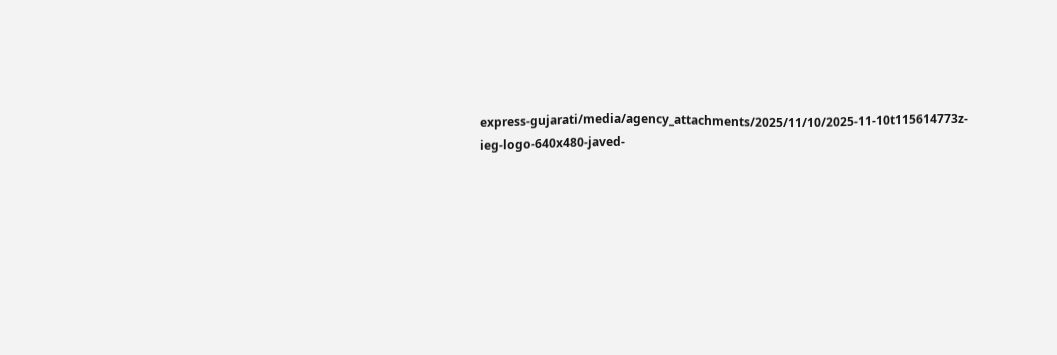express-gujarati/media/agency_attachments/2025/11/10/2025-11-10t115614773z-ieg-logo-640x480-javed-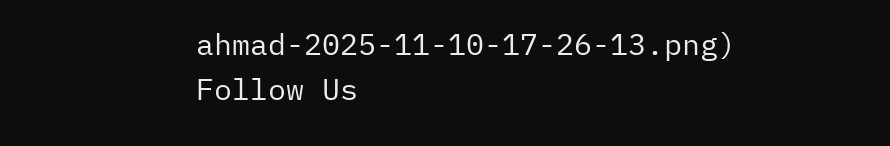ahmad-2025-11-10-17-26-13.png)
Follow Us